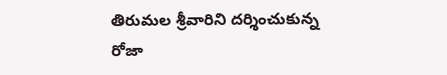తిరుమల శ్రీవారిని దర్శించుకున్న రోజా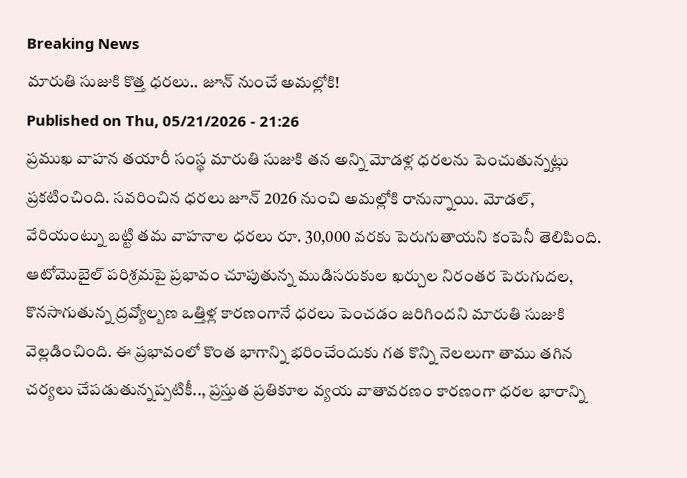Breaking News
మారుతి సుజుకి కొత్త ధరలు.. జూన్ నుంచే అమల్లోకి!
Published on Thu, 05/21/2026 - 21:26
ప్రముఖ వాహన తయారీ సంస్థ మారుతి సుజుకి తన అన్ని మోడళ్ల ధరలను పెంచుతున్నట్లు ప్రకటించింది. సవరించిన ధరలు జూన్ 2026 నుంచి అమల్లోకి రానున్నాయి. మోడల్, వేరియంట్ను బట్టి తమ వాహనాల ధరలు రూ. 30,000 వరకు పెరుగుతాయని కంపెనీ తెలిపింది.
ఆటోమొబైల్ పరిశ్రమపై ప్రభావం చూపుతున్న ముడిసరుకుల ఖర్చుల నిరంతర పెరుగుదల, కొనసాగుతున్న ద్రవ్యోల్బణ ఒత్తిళ్ల కారణంగానే ధరలు పెంచడం జరిగిందని మారుతి సుజుకి వెల్లడించింది. ఈ ప్రభావంలో కొంత భాగాన్ని భరించేందుకు గత కొన్ని నెలలుగా తాము తగిన చర్యలు చేపడుతున్నప్పటికీ.., ప్రస్తుత ప్రతికూల వ్యయ వాతావరణం కారణంగా ధరల భారాన్ని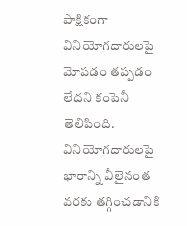పాక్షికంగా వినియోగదారులపై మోపడం తప్పడం లేదని కంపెనీ తెలిపింది.
వినియోగదారులపై భారాన్ని వీలైనంత వరకు తగ్గించడానికి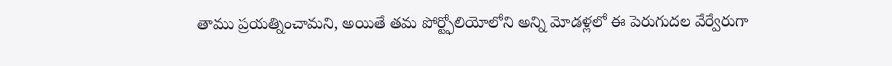తాము ప్రయత్నించామని, అయితే తమ పోర్ట్ఫోలియోలోని అన్ని మోడళ్లలో ఈ పెరుగుదల వేర్వేరుగా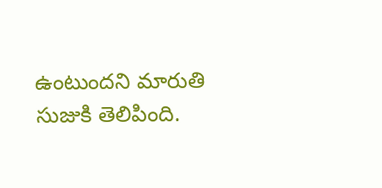ఉంటుందని మారుతి సుజుకి తెలిపింది.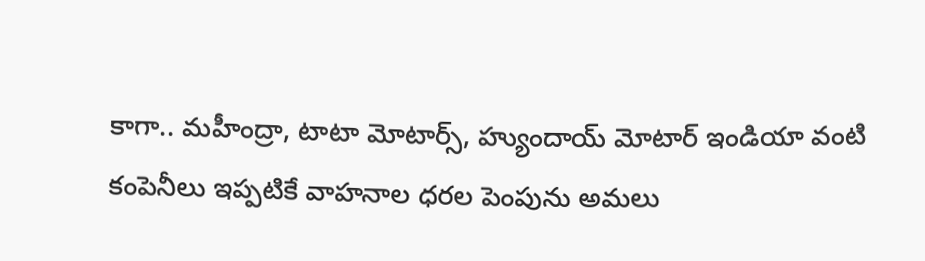కాగా.. మహీంద్రా, టాటా మోటార్స్, హ్యుందాయ్ మోటార్ ఇండియా వంటి కంపెనీలు ఇప్పటికే వాహనాల ధరల పెంపును అమలు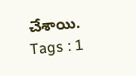చేశాయి.
Tags : 1